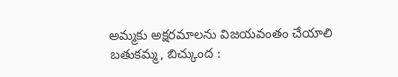అమ్మకు అక్షరమాలను విజయవంతం చేయాలి
బతుకమ్మ, బిచ్కుంద :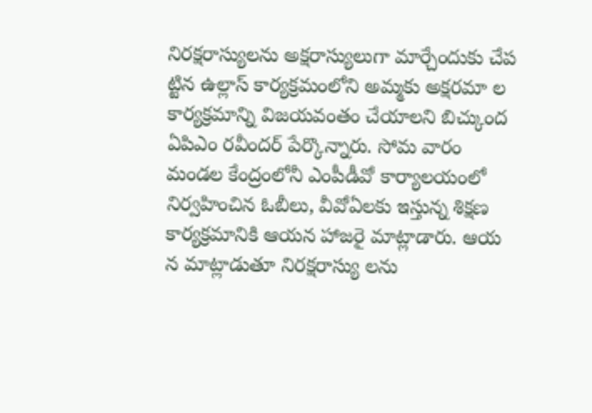నిరక్షరాస్యులను అక్షరాస్యులుగా మార్చేందుకు చేప ట్టిన ఉల్లాస్ కార్యక్రమంలోని అమ్మకు అక్షరమా ల కార్యక్రమాన్ని విజయవంతం చేయాలని బిచ్కుంద ఏపిఎం రవీందర్ పేర్కొన్నారు. సోమ వారం మండల కేంద్రంలోనీ ఎంపీడీవో కార్యాలయంలో నిర్వహించిన ఓబీలు, వీవోఏలకు ఇస్తున్న శిక్షణ కార్యక్రమానికి ఆయన హాజరై మాట్లాడారు. ఆయ న మాట్లాడుతూ నిరక్షరాస్యు లను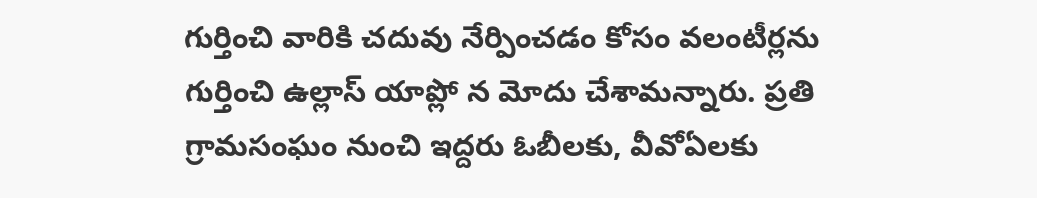గుర్తించి వారికి చదువు నేర్పించడం కోసం వలంటీర్లను గుర్తించి ఉల్లాస్ యాప్లో న మోదు చేశామన్నారు. ప్రతి గ్రామసంఘం నుంచి ఇద్దరు ఓబీలకు, వీవోఏలకు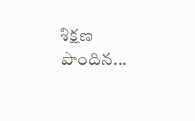శిక్షణ పొందిన...